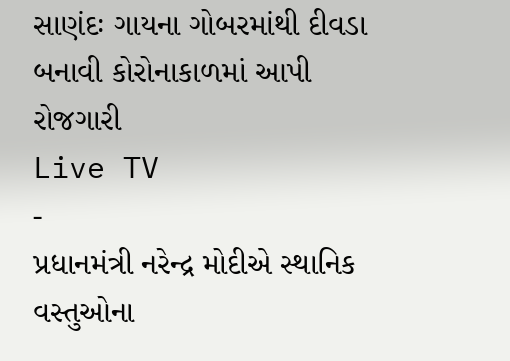સાણંદઃ ગાયના ગોબરમાંથી દીવડા બનાવી કોરોનાકાળમાં આપી રોજગારી
Live TV
-
પ્રધાનમંત્રી નરેન્દ્ર મોદીએ સ્થાનિક વસ્તુઓના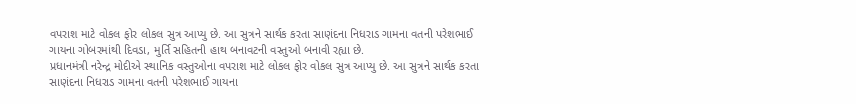વપરાશ માટે વોકલ ફોર લોકલ સુત્ર આપ્યુ છે. આ સુત્રને સાર્થક કરતા સાણંદના નિધરાડ ગામના વતની પરેશભાઈ ગાયના ગોબરમાંથી દિવડા, મુર્તિ સહિતની હાથ બનાવટની વસ્તુઓ બનાવી રહ્યા છે.
પ્રધાનમંત્રી નરેન્દ્ર મોદીએ સ્થાનિક વસ્તુઓના વપરાશ માટે લોકલ ફોર વોકલ સુત્ર આપ્યુ છે. આ સુત્રને સાર્થક કરતા સાણંદના નિધરાડ ગામના વતની પરેશભાઈ ગાયના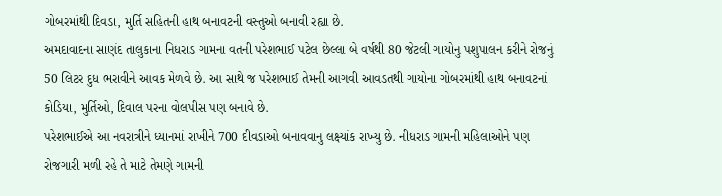ગોબરમાંથી દિવડા, મુર્તિ સહિતની હાથ બનાવટની વસ્તુઓ બનાવી રહ્યા છે.
અમદાવાદના સાણંદ તાલુકાના નિધરાડ ગામના વતની પરેશભાઈ પટેલ છેલ્લા બે વર્ષથી 80 જેટલી ગાયોનુ પશુપાલન કરીને રોજનું 50 લિટર દુધ ભરાવીને આવક મેળવે છે. આ સાથે જ પરેશભાઈ તેમની આગવી આવડતથી ગાયોના ગોબરમાંથી હાથ બનાવટનાં કોડિયા, મુર્તિઓ, દિવાલ પરના વોલપીસ પણ બનાવે છે.
પરેશભાઈએ આ નવરાત્રીને ધ્યાનમાં રાખીને 700 દીવડાઓ બનાવવાનુ લક્ષ્યાંક રાખ્યુ છે. નીધરાડ ગામની મહિલાઓને પણ રોજગારી મળી રહે તે માટે તેમણે ગામની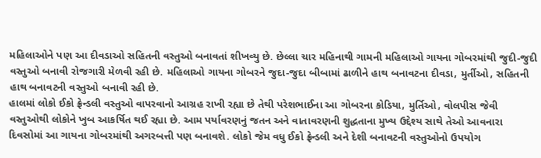મહિલાઓને પણ આ દીવડાઓ સહિતની વસ્તુઓ બનાવતાં શીખવ્યુ છે. છેલ્લા ચાર મહિનાથી ગામની મહિલાઓ ગાયના ગોબરમાંથી જુદી-જુદી વસ્તુઓ બનાવી રોજગારી મેળવી રહી છે. મહિલાઓ ગાયના ગોબરને જુદા-જુદા બીબામાં ઢાળીને હાથ બનાવટના દીવડા, મુર્તીઓ, સહિતની હાથ બનાવટની વસ્તુઓ બનાવી રહી છે.
હાલમાં લોકો ઈકો ફ્રેન્ડલી વસ્તુઓ વાપરવાનો આગ્રહ રાખી રહ્યા છે તેથી પરેશભાઈના આ ગોબરના કોડિયા, મુર્તિઓ, વોલપીસ જેવી વસ્તુઓથી લોકોને ખુબ આકર્ષિત થઈ રહ્યા છે. આમ પર્યાવરણનું જતન અને વાતાવરણની શુદ્ધતાના મુખ્ય ઉદ્દેશ્ય સાથે તેઓ આવનારા દિવસોમાં આ ગાયના ગોબરમાંથી અગરબત્તી પણ બનાવશે. લોકો જેમ વધુ ઈકો ફ્રેન્ડલી અને દેશી બનાવટની વસ્તુઓનો ઉપયોગ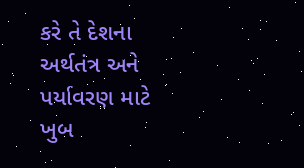કરે તે દેશના અર્થતંત્ર અને પર્યાવરણ માટે ખુબ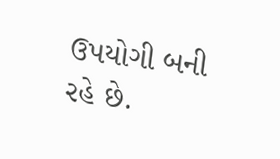ઉપયોગી બની રહે છે.